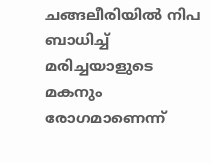ചങ്ങലീരിയിൽ നിപ ബാധിച്ച് മരിച്ചയാളുടെ മകനും രോഗമാണെന്ന്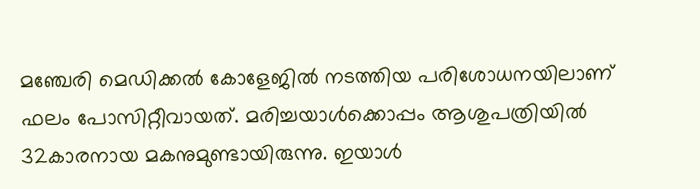മഞ്ചേരി മെഡിക്കൽ കോളേജിൽ നടത്തിയ പരിശോധനയിലാണ് ഫലം പോസിറ്റീവായത്. മരിച്ചയാൾക്കൊപ്പം ആശുപത്രിയിൽ 32കാരനായ മകനുമുണ്ടായിരുന്നു. ഇയാൾ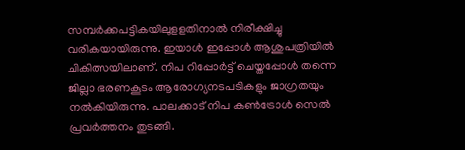സമ്പർക്കപട്ടികയിലുളളതിനാൽ നിരീക്ഷിച്ചു വരികയായിരുന്നു. ഇയാൾ ഇപ്പോൾ ആശുപത്രിയിൽ ചികിത്സയിലാണ്. നിപ റിപ്പോർട്ട് ചെയ്തപ്പോൾ തന്നെ ജില്ലാ ഭരണകൂടം ആരോഗ്യനടപടികളും ജാഗ്രതയും നൽകിയിരുന്നു. പാലക്കാട് നിപ കൺട്രോൾ സെൽ പ്രവർത്തനം തുടങ്ങി.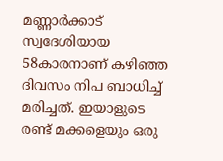മണ്ണാർക്കാട് സ്വദേശിയായ 58കാരനാണ് കഴിഞ്ഞ ദിവസം നിപ ബാധിച്ച് മരിച്ചത്. ഇയാളുടെ രണ്ട് മക്കളെയും ഒരു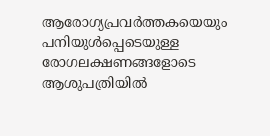ആരോഗ്യപ്രവർത്തകയെയും പനിയുൾപ്പെടെയുള്ള രോഗലക്ഷണങ്ങളോടെ ആശുപത്രിയിൽ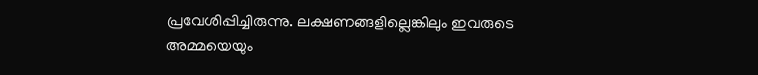പ്രവേശിപ്പിച്ചിരുന്നു. ലക്ഷണങ്ങളില്ലെങ്കിലും ഇവരുടെ അമ്മയെയും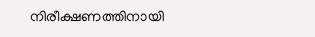നിരീക്ഷണത്തിനായി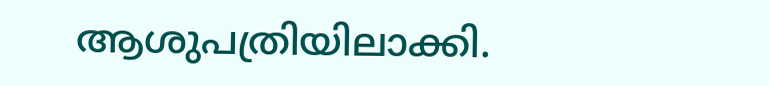ആശുപത്രിയിലാക്കി.